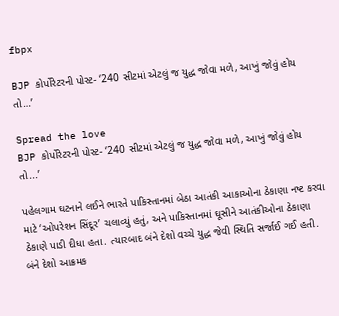fbpx

BJP કોર્પોરેટરની પોસ્ટ- ‘240 સીટમાં એટલું જ યુદ્ધ જોવા મળે, આખું જોવું હોય તો…’

Spread the love
BJP કોર્પોરેટરની પોસ્ટ- ‘240 સીટમાં એટલું જ યુદ્ધ જોવા મળે, આખું જોવું હોય તો...’

પહેલગામ ઘટનાને લઈને ભારતે પાકિસ્તાનમાં બેઠા આતંકી આકાઓના ઠેકાણા નષ્ટ કરવા માટે ‘ઓપરેશન સિંદૂર’ ચલાવ્યું હતું, અને પાકિસ્તાનમાં ઘૂસીને આતંકીઓના ઠેકાણા ઠેકાણે પાડી દીધા હતા. ત્યારબાદ બંને દેશો વચ્ચે યુદ્ધ જેવી સ્થિતિ સર્જાઈ ગઈ હતી. બંને દેશો આક્રમક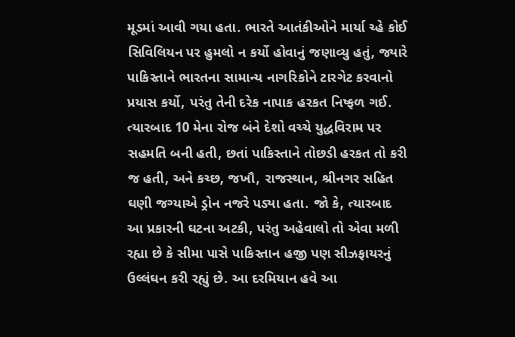મૂડમાં આવી ગયા હતા. ભારતે આતંકીઓને માર્યા ચ્હે કોઈ સિવિલિયન પર હુમલો ન કર્યો હોવાનું જણાવ્યુ હતું, જ્યારે પાકિસ્તાને ભારતના સામાન્ય નાગરિકોને ટારગેટ કરવાનો પ્રયાસ કર્યો, પરંતુ તેની દરેક નાપાક હરકત નિષ્ફળ ગઈ. ત્યારબાદ 10 મેના રોજ બંને દેશો વચ્ચે યુદ્ધવિરામ પર સહમતિ બની હતી, છતાં પાકિસ્તાને તોછડી હરકત તો કરી જ હતી, અને કચ્છ, જખૌ, રાજસ્થાન, શ્રીનગર સહિત ઘણી જગ્યાએ ડ્રોન નજરે પડ્યા હતા. જો કે, ત્યારબાદ આ પ્રકારની ઘટના અટકી, પરંતુ અહેવાલો તો એવા મળી રહ્યા છે કે સીમા પાસે પાકિસ્તાન હજી પણ સીઝફાયરનું ઉલ્લંઘન કરી રહ્યું છે. આ દરમિયાન હવે આ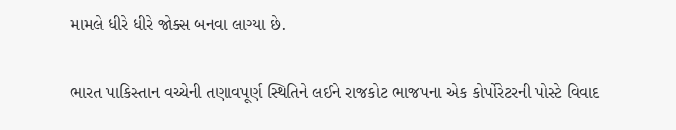મામલે ધીરે ધીરે જોક્સ બનવા લાગ્યા છે.

ભારત પાકિસ્તાન વચ્ચેની તણાવપૂર્ણ સ્થિતિને લઈને રાજકોટ ભાજપના એક કોર્પોરેટરની પોસ્ટે વિવાદ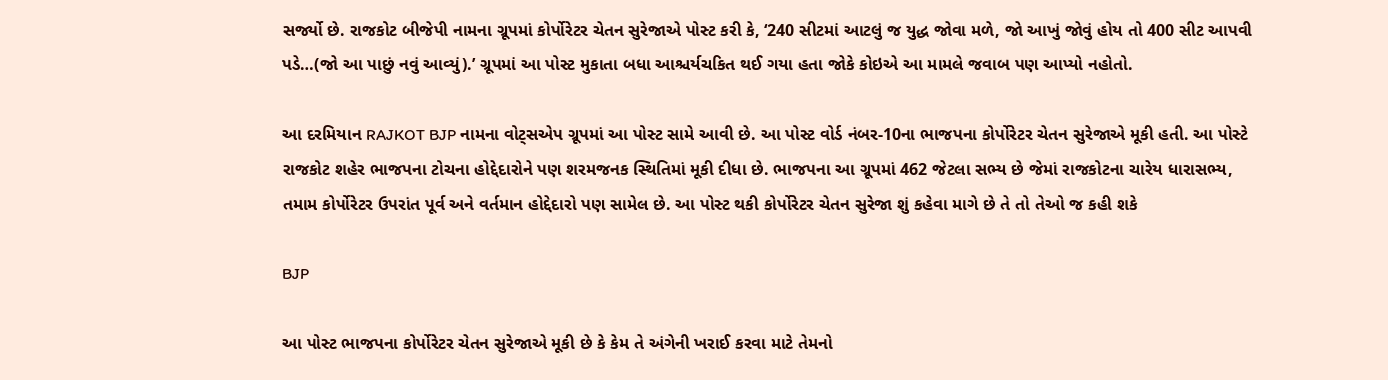સર્જ્યો છે. રાજકોટ બીજેપી નામના ગ્રૂપમાં કોર્પોરેટર ચેતન સુરેજાએ પોસ્ટ કરી કે, ‘240 સીટમાં આટલું જ યુદ્ધ જોવા મળે, જો આખું જોવું હોય તો 400 સીટ આપવી પડે…(જો આ પાછું નવું આવ્યું).’ ગ્રૂપમાં આ પોસ્ટ મુકાતા બધા આશ્ચર્યચકિત થઈ ગયા હતા જોકે કોઇએ આ મામલે જવાબ પણ આપ્યો નહોતો.

આ દરમિયાન RAJKOT BJP નામના વોટ્સએપ ગ્રૂપમાં આ પોસ્ટ સામે આવી છે. આ પોસ્ટ વોર્ડ નંબર-10ના ભાજપના કોર્પોરેટર ચેતન સુરેજાએ મૂકી હતી. આ પોસ્ટે રાજકોટ શહેર ભાજપના ટોચના હોદ્દેદારોને પણ શરમજનક સ્થિતિમાં મૂકી દીધા છે. ભાજપના આ ગ્રૂપમાં 462 જેટલા સભ્ય છે જેમાં રાજકોટના ચારેય ધારાસભ્ય, તમામ કોર્પોરેટર ઉપરાંત પૂર્વ અને વર્તમાન હોદ્દેદારો પણ સામેલ છે. આ પોસ્ટ થકી કોર્પોરેટર ચેતન સુરેજા શું કહેવા માગે છે તે તો તેઓ જ કહી શકે

BJP

આ પોસ્ટ ભાજપના કોર્પોરેટર ચેતન સુરેજાએ મૂકી છે કે કેમ તે અંગેની ખરાઈ કરવા માટે તેમનો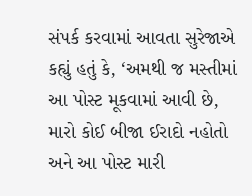સંપર્ક કરવામાં આવતા સુરેજાએ કહ્યું હતું કે, ‘અમથી જ મસ્તીમાં આ પોસ્ટ મૂકવામાં આવી છે, મારો કોઈ બીજા ઈરાદો નહોતો અને આ પોસ્ટ મારી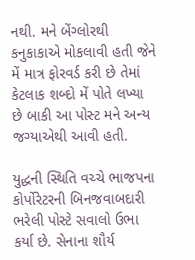નથી. મને બેંગ્લોરથી કનુકાકાએ મોકલાવી હતી જેને મેં માત્ર ફોરવર્ડ કરી છે તેમાં કેટલાક શબ્દો મેં પોતે લખ્યા છે બાકી આ પોસ્ટ મને અન્ય જગ્યાએથી આવી હતી.

યુદ્ધની સ્થિતિ વચ્ચે ભાજપના કોર્પોરેટરની બિનજવાબદારી ભરેલી પોસ્ટે સવાલો ઉભા કર્યા છે. સેનાના શૌર્ય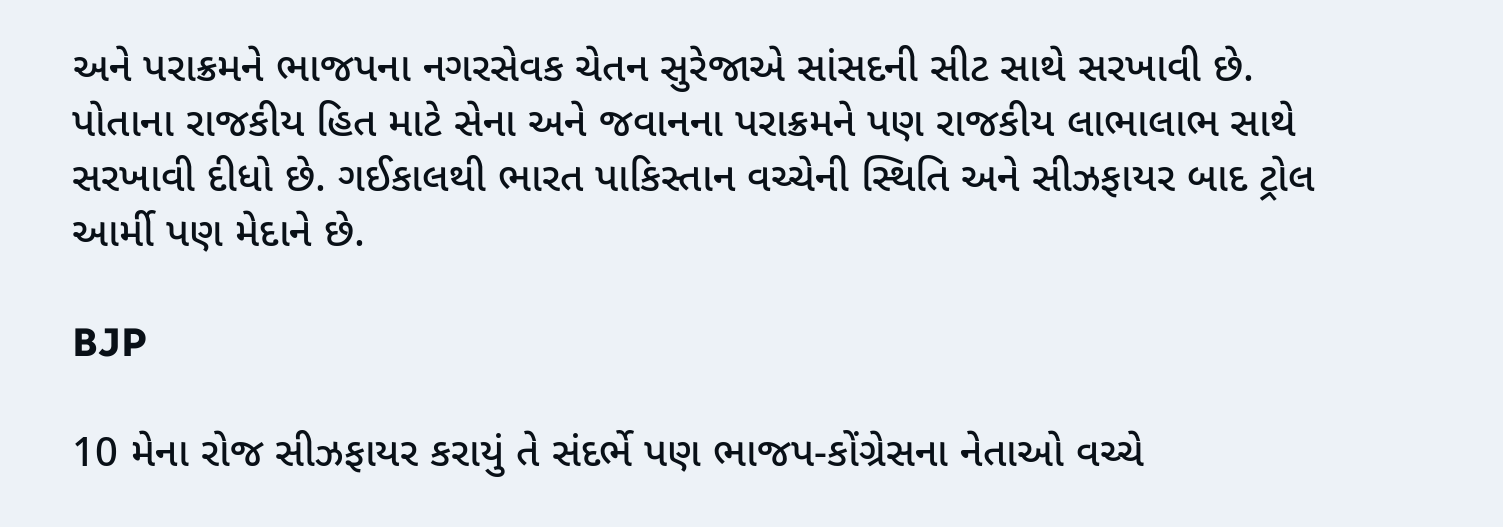અને પરાક્રમને ભાજપના નગરસેવક ચેતન સુરેજાએ સાંસદની સીટ સાથે સરખાવી છે. પોતાના રાજકીય હિત માટે સેના અને જવાનના પરાક્રમને પણ રાજકીય લાભાલાભ સાથે સરખાવી દીધો છે. ગઈકાલથી ભારત પાકિસ્તાન વચ્ચેની સ્થિતિ અને સીઝફાયર બાદ ટ્રોલ આર્મી પણ મેદાને છે.

BJP

10 મેના રોજ સીઝફાયર કરાયું તે સંદર્ભે પણ ભાજપ-કોંગ્રેસના નેતાઓ વચ્ચે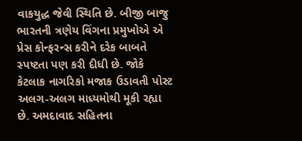વાકયુદ્ધ જેવી સ્થિતિ છે. બીજી બાજુ ભારતની ત્રણેય વિંગના પ્રમુખોએ એ પ્રેસ કોન્ફરન્સ કરીને દરેક બાબતે સ્પષ્ટતા પણ કરી દીધી છે. જોકે કેટલાક નાગરિકો મજાક ઉડાવતી પોસ્ટ અલગ-અલગ માધ્યમોથી મૂકી રહ્યા છે. અમદાવાદ સહિતના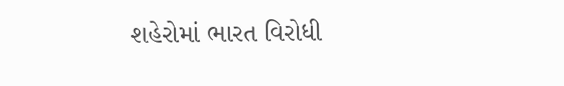શહેરોમાં ભારત વિરોધી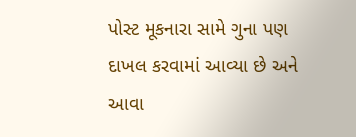પોસ્ટ મૂકનારા સામે ગુના પણ દાખલ કરવામાં આવ્યા છે અને આવા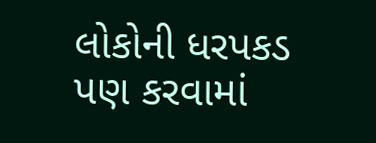લોકોની ધરપકડ પણ કરવામાં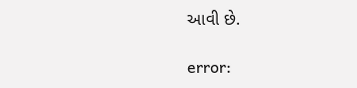આવી છે.

error: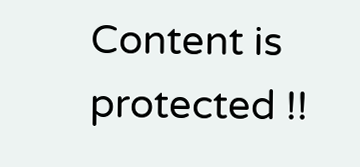Content is protected !!